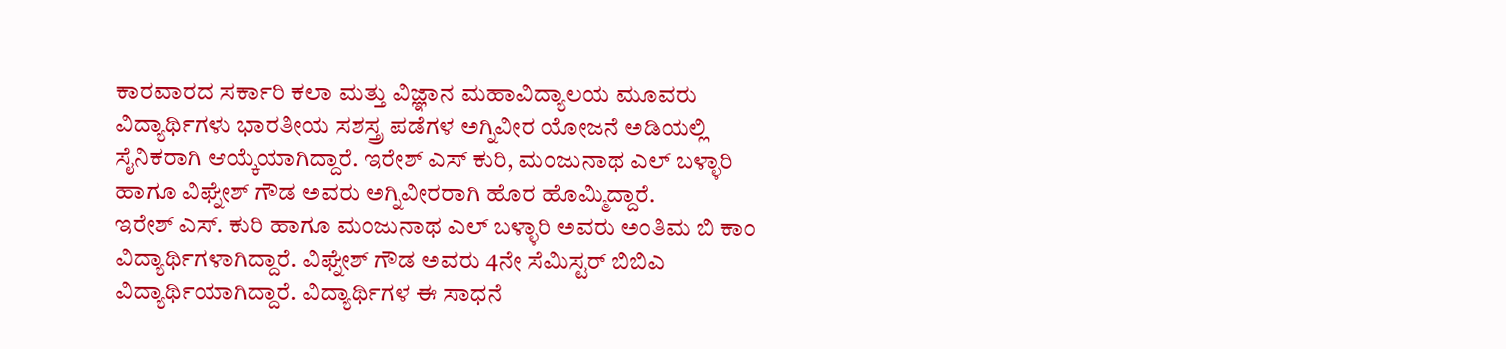ಕಾರವಾರದ ಸರ್ಕಾರಿ ಕಲಾ ಮತ್ತು ವಿಜ್ಞಾನ ಮಹಾವಿದ್ಯಾಲಯ ಮೂವರು ವಿದ್ಯಾರ್ಥಿಗಳು ಭಾರತೀಯ ಸಶಸ್ತ್ರ ಪಡೆಗಳ ಅಗ್ನಿವೀರ ಯೋಜನೆ ಅಡಿಯಲ್ಲಿ ಸೈನಿಕರಾಗಿ ಆಯ್ಕೆಯಾಗಿದ್ದಾರೆ. ಇರೇಶ್ ಎಸ್ ಕುರಿ, ಮಂಜುನಾಥ ಎಲ್ ಬಳ್ಳಾರಿ ಹಾಗೂ ವಿಘ್ನೇಶ್ ಗೌಡ ಅವರು ಅಗ್ನಿವೀರರಾಗಿ ಹೊರ ಹೊಮ್ಮಿದ್ದಾರೆ.
ಇರೇಶ್ ಎಸ್. ಕುರಿ ಹಾಗೂ ಮಂಜುನಾಥ ಎಲ್ ಬಳ್ಳಾರಿ ಅವರು ಅಂತಿಮ ಬಿ ಕಾಂ ವಿದ್ಯಾರ್ಥಿಗಳಾಗಿದ್ದಾರೆ. ವಿಘ್ನೇಶ್ ಗೌಡ ಅವರು 4ನೇ ಸೆಮಿಸ್ಟರ್ ಬಿಬಿಎ ವಿದ್ಯಾರ್ಥಿಯಾಗಿದ್ದಾರೆ. ವಿದ್ಯಾರ್ಥಿಗಳ ಈ ಸಾಧನೆ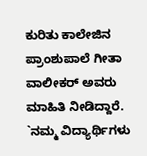ಕುರಿತು ಕಾಲೇಜಿನ ಪ್ರಾಂಶುಪಾಲೆ ಗೀತಾ ವಾಲೀಕರ್ ಅವರು ಮಾಹಿತಿ ನೀಡಿದ್ದಾರೆ. `ನಮ್ಮ ವಿದ್ಯಾರ್ಥಿಗಳು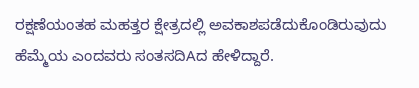ರಕ್ಷಣೆಯಂತಹ ಮಹತ್ತರ ಕ್ಷೇತ್ರದಲ್ಲಿ ಅವಕಾಶಪಡೆದುಕೊಂಡಿರುವುದು ಹೆಮ್ಮೆಯ ಎಂದವರು ಸಂತಸದಿAದ ಹೇಳಿದ್ದಾರೆ.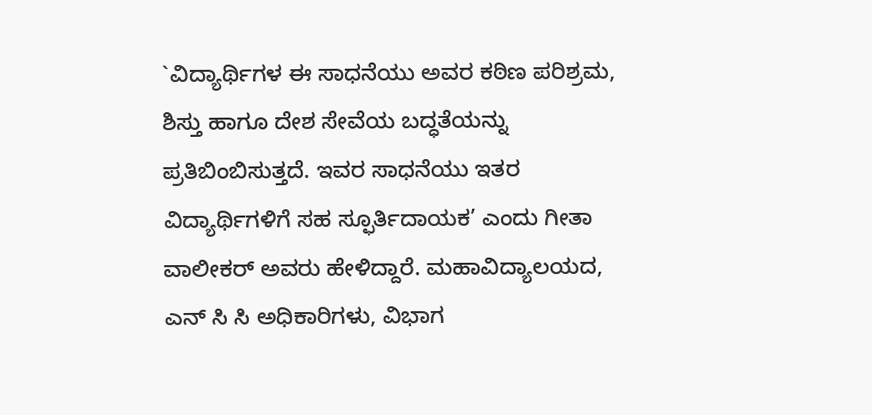`ವಿದ್ಯಾರ್ಥಿಗಳ ಈ ಸಾಧನೆಯು ಅವರ ಕಠಿಣ ಪರಿಶ್ರಮ, ಶಿಸ್ತು ಹಾಗೂ ದೇಶ ಸೇವೆಯ ಬದ್ಧತೆಯನ್ನು ಪ್ರತಿಬಿಂಬಿಸುತ್ತದೆ. ಇವರ ಸಾಧನೆಯು ಇತರ ವಿದ್ಯಾರ್ಥಿಗಳಿಗೆ ಸಹ ಸ್ಫೂರ್ತಿದಾಯಕ’ ಎಂದು ಗೀತಾ ವಾಲೀಕರ್ ಅವರು ಹೇಳಿದ್ದಾರೆ. ಮಹಾವಿದ್ಯಾಲಯದ, ಎನ್ ಸಿ ಸಿ ಅಧಿಕಾರಿಗಳು, ವಿಭಾಗ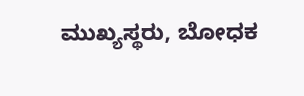ಮುಖ್ಯಸ್ಥರು, ಬೋಧಕ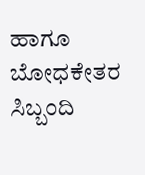ಹಾಗೂ ಬೋಧಕೇತರ ಸಿಬ್ಬಂದಿ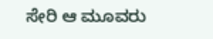ಸೇರಿ ಆ ಮೂವರು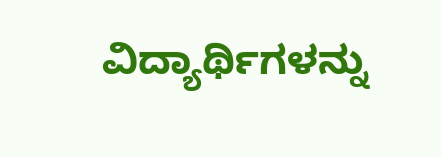ವಿದ್ಯಾರ್ಥಿಗಳನ್ನು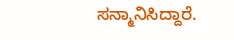ಸನ್ಮಾನಿಸಿದ್ದಾರೆ.